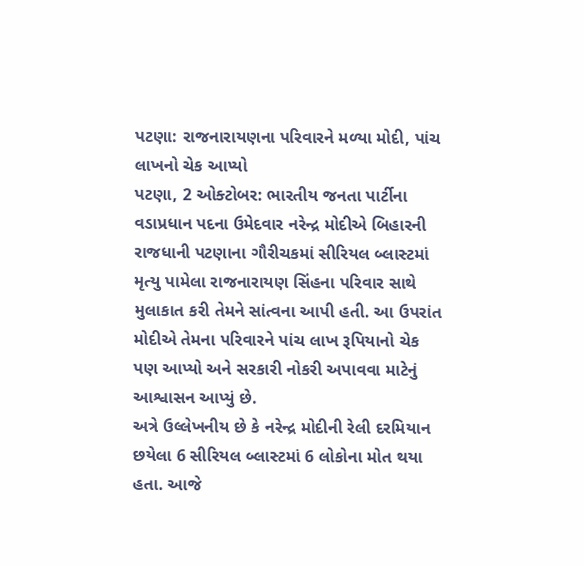પટણા: રાજનારાયણના પરિવારને મળ્યા મોદી, પાંચ લાખનો ચેક આપ્યો
પટણા, 2 ઓક્ટોબર: ભારતીય જનતા પાર્ટીના વડાપ્રધાન પદના ઉમેદવાર નરેન્દ્ર મોદીએ બિહારની રાજધાની પટણાના ગૌરીચકમાં સીરિયલ બ્લાસ્ટમાં મૃત્યુ પામેલા રાજનારાયણ સિંહના પરિવાર સાથે મુલાકાત કરી તેમને સાંત્વના આપી હતી. આ ઉપરાંત મોદીએ તેમના પરિવારને પાંચ લાખ રૂપિયાનો ચેક પણ આપ્યો અને સરકારી નોકરી અપાવવા માટેનું આશ્વાસન આપ્યું છે.
અત્રે ઉલ્લેખનીય છે કે નરેન્દ્ર મોદીની રેલી દરમિયાન છયેલા 6 સીરિયલ બ્લાસ્ટમાં 6 લોકોના મોત થયા હતા. આજે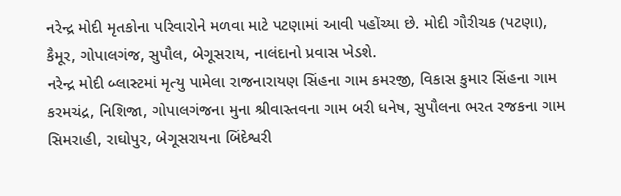નરેન્દ્ર મોદી મૃતકોના પરિવારોને મળવા માટે પટણામાં આવી પહોંચ્યા છે. મોદી ગૌરીચક (પટણા), કૈમૂર, ગોપાલગંજ, સુપૌલ, બેગૂસરાય, નાલંદાનો પ્રવાસ ખેડશે.
નરેન્દ્ર મોદી બ્લાસ્ટમાં મૃત્યુ પામેલા રાજનારાયણ સિંહના ગામ કમરજી, વિકાસ કુમાર સિંહના ગામ કરમચંદ્ર, નિશિજા, ગોપાલગંજના મુના શ્રીવાસ્તવના ગામ બરી ધનેષ, સુપૌલના ભરત રજકના ગામ સિમરાહી, રાઘોપુર, બેગૂસરાયના બિંદેશ્વરી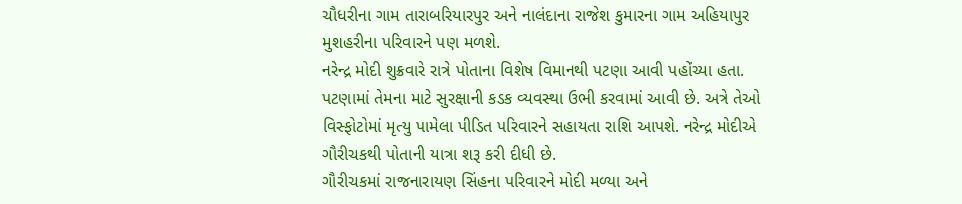ચૌધરીના ગામ તારાબરિયારપુર અને નાલંદાના રાજેશ કુમારના ગામ અહિયાપુર મુશહરીના પરિવારને પણ મળશે.
નરેન્દ્ર મોદી શુક્રવારે રાત્રે પોતાના વિશેષ વિમાનથી પટણા આવી પહોંચ્યા હતા. પટણામાં તેમના માટે સુરક્ષાની કડક વ્યવસ્થા ઉભી કરવામાં આવી છે. અત્રે તેઓ વિસ્ફોટોમાં મૃત્યુ પામેલા પીડિત પરિવારને સહાયતા રાશિ આપશે. નરેન્દ્ર મોદીએ ગૌરીચકથી પોતાની યાત્રા શરૂ કરી દીધી છે.
ગૌરીચકમાં રાજનારાયણ સિંહના પરિવારને મોદી મળ્યા અને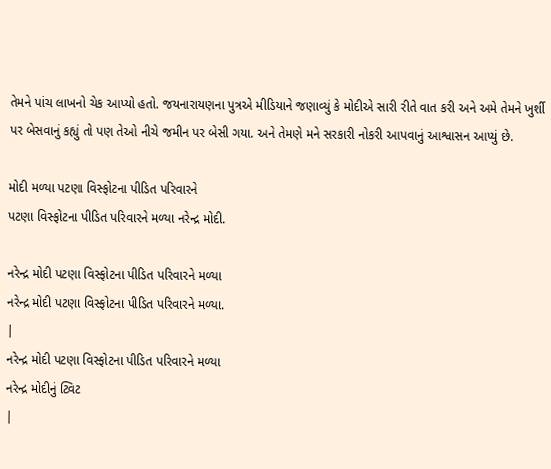તેમને પાંચ લાખનો ચેક આપ્યો હતો. જયનારાયણના પુત્રએ મીડિયાને જણાવ્યું કે મોદીએ સારી રીતે વાત કરી અને અમે તેમને ખુર્શી પર બેસવાનું કહ્યું તો પણ તેઓ નીચે જમીન પર બેસી ગયા. અને તેમણે મને સરકારી નોકરી આપવાનું આશ્વાસન આપ્યું છે.

મોદી મળ્યા પટણા વિસ્ફોટના પીડિત પરિવારને
પટણા વિસ્ફોટના પીડિત પરિવારને મળ્યા નરેન્દ્ર મોદી.

નરેન્દ્ર મોદી પટણા વિસ્ફોટના પીડિત પરિવારને મળ્યા
નરેન્દ્ર મોદી પટણા વિસ્ફોટના પીડિત પરિવારને મળ્યા.
|
નરેન્દ્ર મોદી પટણા વિસ્ફોટના પીડિત પરિવારને મળ્યા
નરેન્દ્ર મોદીનું ટ્વિટ
|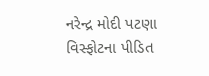નરેન્દ્ર મોદી પટણા વિસ્ફોટના પીડિત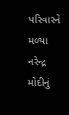પરિવારને મળ્યા
નરેન્દ્ર મોદીનું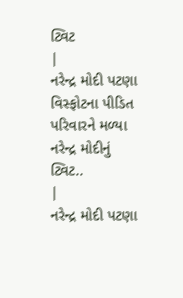ટ્વિટ
|
નરેન્દ્ર મોદી પટણા વિસ્ફોટના પીડિત પરિવારને મળ્યા
નરેન્દ્ર મોદીનું ટ્વિટ..
|
નરેન્દ્ર મોદી પટણા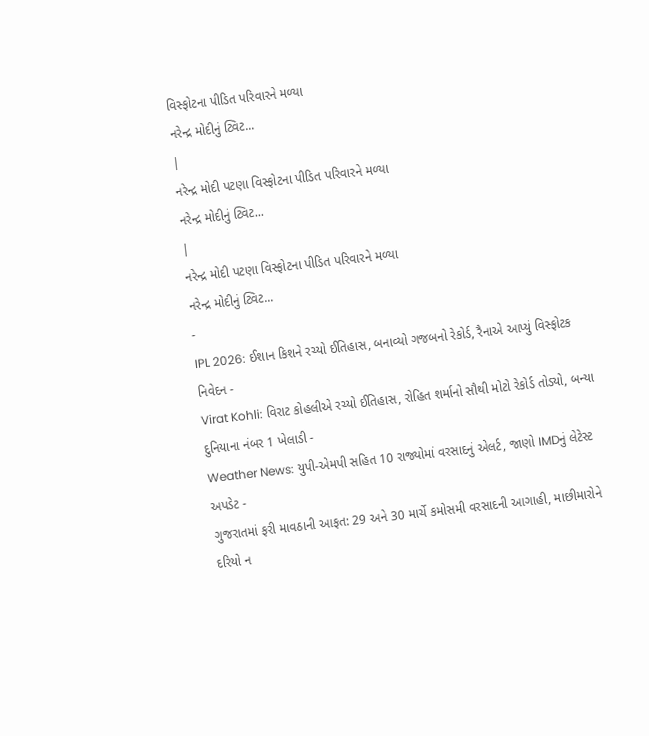વિસ્ફોટના પીડિત પરિવારને મળ્યા
નરેન્દ્ર મોદીનું ટ્વિટ...
|
નરેન્દ્ર મોદી પટણા વિસ્ફોટના પીડિત પરિવારને મળ્યા
નરેન્દ્ર મોદીનું ટ્વિટ...
|
નરેન્દ્ર મોદી પટણા વિસ્ફોટના પીડિત પરિવારને મળ્યા
નરેન્દ્ર મોદીનું ટ્વિટ...
-
IPL 2026: ઈશાન કિશને રચ્યો ઈતિહાસ, બનાવ્યો ગજબનો રેકોર્ડ, રૈનાએ આપ્યું વિસ્ફોટક નિવેદન -
Virat Kohli: વિરાટ કોહલીએ રચ્યો ઈતિહાસ, રોહિત શર્માનો સૌથી મોટો રેકોર્ડ તોડ્યો, બન્યા દુનિયાના નંબર 1 ખેલાડી -
Weather News: યુપી-એમપી સહિત 10 રાજ્યોમાં વરસાદનું એલર્ટ, જાણો IMDનું લેટેસ્ટ અપડેટ -
ગુજરાતમાં ફરી માવઠાની આફત: 29 અને 30 માર્ચે કમોસમી વરસાદની આગાહી, માછીમારોને દરિયો ન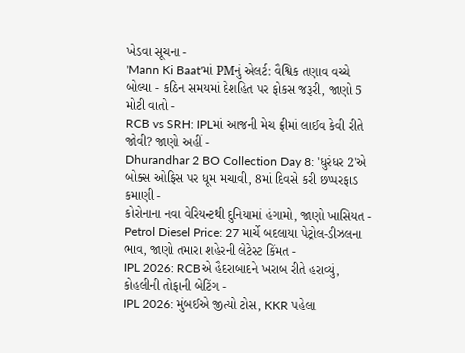ખેડવા સૂચના -
'Mann Ki Baat'માં PMનું એલર્ટ: વૈશ્વિક તણાવ વચ્ચે બોલ્યા - કઠિન સમયમાં દેશહિત પર ફોકસ જરૂરી, જાણો 5 મોટી વાતો -
RCB vs SRH: IPLમાં આજની મેચ ફ્રીમાં લાઈવ કેવી રીતે જોવી? જાણો અહીં -
Dhurandhar 2 BO Collection Day 8: 'ધુરંધર 2'એ બોક્સ ઓફિસ પર ધૂમ મચાવી, 8માં દિવસે કરી છપ્પરફાડ કમાણી -
કોરોનાના નવા વેરિયન્ટથી દુનિયામાં હંગામો, જાણો ખાસિયત -
Petrol Diesel Price: 27 માર્ચે બદલાયા પેટ્રોલ-ડીઝલના ભાવ, જાણો તમારા શહેરની લેટેસ્ટ કિંમત -
IPL 2026: RCBએ હૈદરાબાદને ખરાબ રીતે હરાવ્યું, કોહલીની તોફાની બેટિંગ -
IPL 2026: મુંબઈએ જીત્યો ટોસ, KKR પહેલા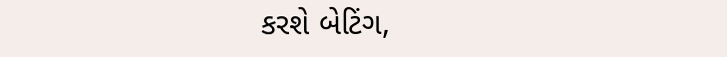કરશે બેટિંગ,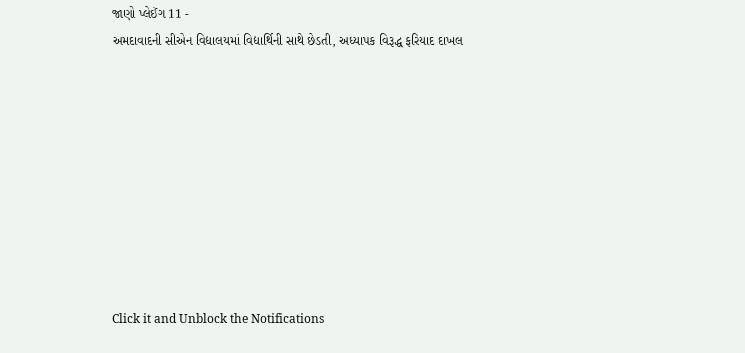જાણો પ્લેઈંગ 11 -
અમદાવાદની સીએન વિદ્યાલયમાં વિદ્યાર્થિની સાથે છેડતી, અધ્યાપક વિરૂદ્ધ ફરિયાદ દાખલ









Click it and Unblock the Notifications